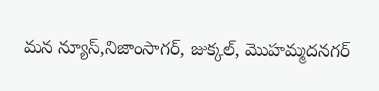మన న్యూస్,నిజాంసాగర్, జుక్కల్, మొహమ్మదనగర్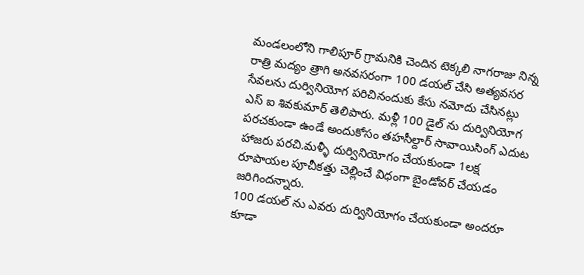మండలంలోని గాలిపూర్ గ్రామనికి చెందిన టెక్కలి నాగరాజు నిన్న రాత్రి మద్యం త్రాగి అనవసరంగా 100 డయల్ చేసి అత్యవసర సేవలను దుర్వినియోగ పరిచినందుకు కేసు నమోదు చేసినట్లు ఎస్ ఐ శివకుమార్ తెలిపారు. మళ్లీ 100 డైల్ ను దుర్వినియోగ పరచకుండా ఉండే అందుకోసం తహసీల్దార్ సావాయిసింగ్ ఎదుట హాజరు పరచి.మళ్ళీ దుర్వినియోగం చేయకుండా 1లక్ష రూపాయల పూచీకత్తు చెల్లించే విధంగా బైండోవర్ చేయడం జరిగిందన్నారు.
100 డయల్ ను ఎవరు దుర్వినియోగం చేయకుండా అందరూ కూడా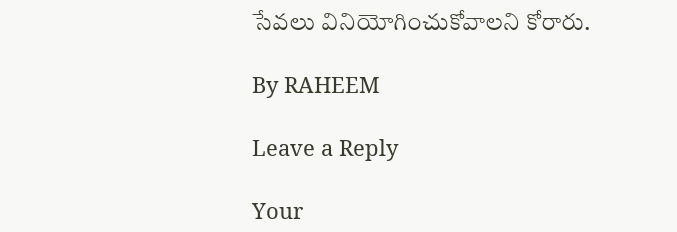సేవలు వినియోగించుకోవాలని కోరారు.

By RAHEEM

Leave a Reply

Your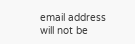email address will not be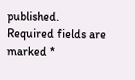published. Required fields are marked *